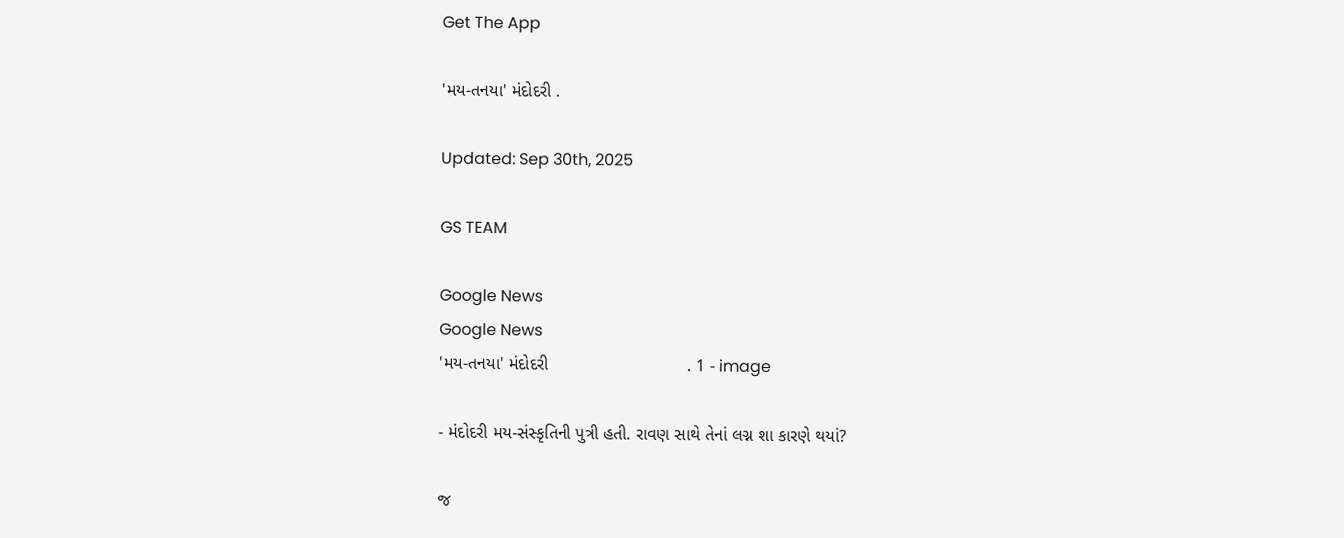Get The App

'મય-તનયા' મંદોદરી .

Updated: Sep 30th, 2025

GS TEAM

Google News
Google News
'મય-તનયા' મંદોદરી                             . 1 - image

- મંદોદરી મય-સંસ્કૃતિની પુત્રી હતી. રાવણ સાથે તેનાં લગ્ન શા કારણે થયાં?

જ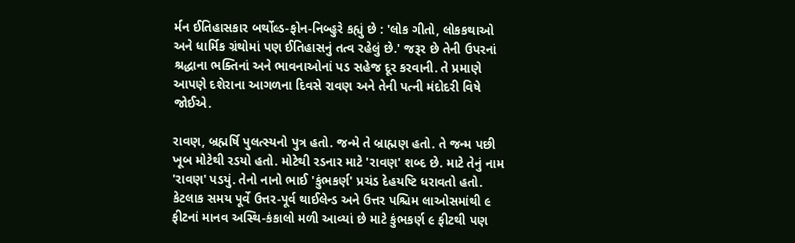ર્મન ઈતિહાસકાર બર્થોલ્ડ-ફોન-નિબ્હુરે કહ્યું છે : 'લોક ગીતો, લોકકથાઓ અને ધાર્મિક ગ્રંથોમાં પણ ઈતિહાસનું તત્વ રહેલું છે.' જરૂર છે તેની ઉપરનાં શ્રદ્ધાના ભક્તિનાં અને ભાવનાઓનાં પડ સહેજ દૂર કરવાની. તે પ્રમાણે આપણે દશેરાના આગળના દિવસે રાવણ અને તેની પત્ની મંદોદરી વિષે જોઈએ.

રાવણ, બ્રહ્મર્ષિ પુલત્સ્યનો પુત્ર હતો. જન્મે તે બ્રાહ્મણ હતો. તે જન્મ પછી ખૂબ મોટેથી રડયો હતો. મોટેથી રડનાર માટે 'રાવણ' શબ્દ છે. માટે તેનું નામ 'રાવણ' પડયું. તેનો નાનો ભાઈ 'કુંભકર્ણ' પ્રચંડ દેહયષ્ટિ ધરાવતો હતો. કેટલાક સમય પૂર્વે ઉત્તર-પૂર્વ થાઈલેન્ડ અને ઉત્તર પશ્ચિમ લાઓસમાંથી ૯ ફીટનાં માનવ અસ્થિ-કંકાલો મળી આવ્યાં છે માટે કુંભકર્ણ ૯ ફીટથી પણ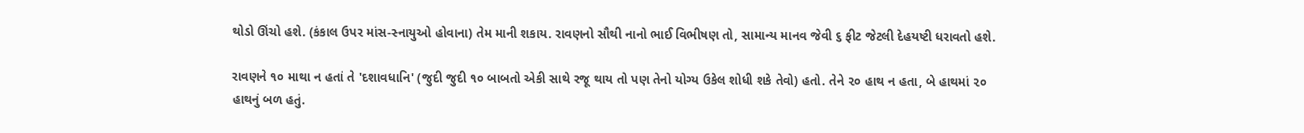થોડો ઊંચો હશે. (કંકાલ ઉપર માંસ-સ્નાયુઓ હોવાના) તેમ માની શકાય. રાવણનો સૌથી નાનો ભાઈ વિભીષણ તો, સામાન્ય માનવ જેવી ૬ ફીટ જેટલી દેહયષ્ટી ધરાવતો હશે.

રાવણને ૧૦ માથા ન હતાં તે 'દશાવધાનિ' (જુદી જુદી ૧૦ બાબતો એકી સાથે રજૂ થાય તો પણ તેનો યોગ્ય ઉકેલ શોધી શકે તેવો) હતો. તેને ૨૦ હાથ ન હતા, બે હાથમાં ૨૦ હાથનું બળ હતું.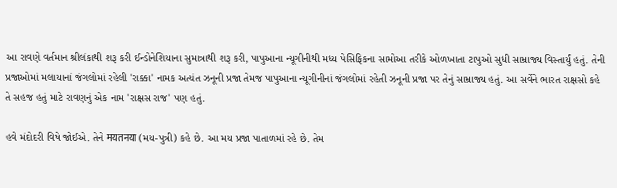આ રાવણે વર્તમાન શ્રીલંકાથી શરૂ કરી ઈન્ડોનેશિયાના સુમાત્રાથી શરૂ કરી, પાપુઆના ન્યૂગીનીથી મધ્ય પેસિફિકના સામોઆ તરીકે ઓળખાતા ટાપુઓ સુધી સામ્રાજ્ય વિસ્તાર્યું હતું. તેની પ્રજાઓમાં મલાયાનાં જંગલોમાં રહેલી 'રાક્કા' નામક અત્યંત ઝનૂની પ્રજા તેમજ પાપુઆના ન્યૂગીનીનાં જંગલોમાં રહેતી ઝનૂની પ્રજા પર તેનું સામ્રાજ્ય હતું. આ સર્વેને ભારત રાક્ષસો કહે તે સહજ હતું માટે રાવણનું એક નામ 'રાક્ષસ રાજ' પણ હતું.

હવે મંદોદરી વિષે જોઈએ. તેને मयतनया (મય-પુત્રી) કહે છે. આ મય પ્રજા પાતાળમાં રહે છે. તેમ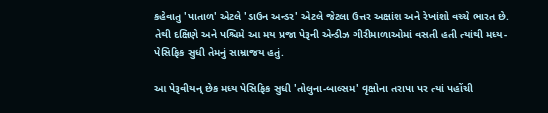કહેવાતુ 'પાતાળ' એટલે 'ડાઉન અન્ડર' એટલે જેટલા ઉત્તર અક્ષાંશ અને રેખાંશો વચ્ચે ભારત છે. તેથી દક્ષિણે અને પશ્ચિમે આ મય પ્રજા પેરૂની એન્ડીઝ ગીરીમાળાઓમાં વસતી હતી ત્યાંથી મધ્ય-પેસિફિક સુધી તેમનું સામ્રાજય હતું.

આ પેરૂવીયન્ છેક મધ્ય પેસિફિક સુધી 'તોલુના-બાલ્સમ' વૃક્ષોના તરાપા પર ત્યાં પહોંચી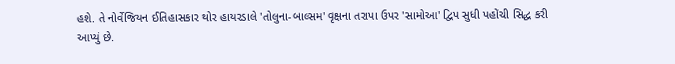હશે. તે નોર્વેજિયન ઈતિહાસકાર થોર હાયરડાલે 'તોલુના-બાલ્સમ' વૃક્ષના તરાપા ઉપર 'સામોઆ' દ્વિપ સુધી પહોંચી સિદ્ધ કરી આપ્યું છે.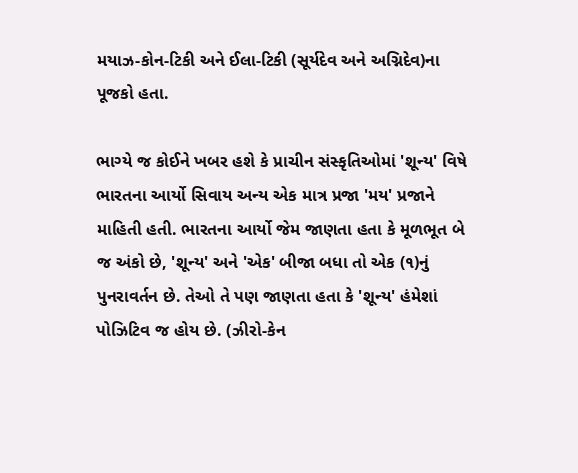મયાઝ-કોન-ટિકી અને ઈલા-ટિકી (સૂર્યદેવ અને અગ્નિદેવ)ના પૂજકો હતા.

ભાગ્યે જ કોઈને ખબર હશે કે પ્રાચીન સંસ્કૃતિઓમાં 'શૂન્ય' વિષે ભારતના આર્યો સિવાય અન્ય એક માત્ર પ્રજા 'મય' પ્રજાને માહિતી હતી. ભારતના આર્યો જેમ જાણતા હતા કે મૂળભૂત બે જ અંકો છે, 'શૂન્ય' અને 'એક' બીજા બધા તો એક (૧)નું પુનરાવર્તન છે. તેઓ તે પણ જાણતા હતા કે 'શૂન્ય' હંમેશાં પોઝિટિવ જ હોય છે. (ઝીરો-કેન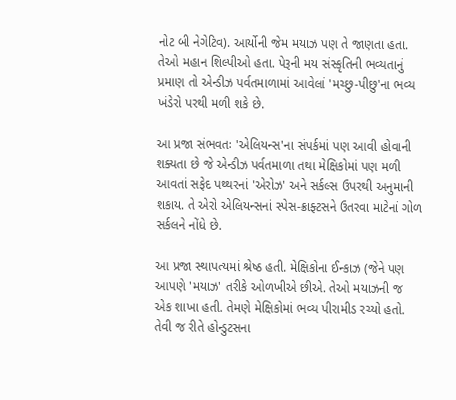નોટ બી નેગેટિવ). આર્યોની જેમ મયાઝ પણ તે જાણતા હતા. તેઓ મહાન શિલ્પીઓ હતા. પેરૂની મય સંસ્કૃતિની ભવ્યતાનું પ્રમાણ તો એન્ડીઝ પર્વતમાળામાં આવેલાં 'મચ્છુ-પીછુ'ના ભવ્ય ખંડેરો પરથી મળી શકે છે.

આ પ્રજા સંભવતઃ 'એલિયન્સ'ના સંપર્કમાં પણ આવી હોવાની શક્યતા છે જે એન્ડીઝ પર્વતમાળા તથા મેક્ષિકોમાં પણ મળી આવતાં સફેદ પથ્થરનાં 'એરોઝ' અને સર્કલ્સ ઉપરથી અનુમાની શકાય. તે એરો એલિયન્સનાં સ્પેસ-ક્રાફ્ટસને ઉતરવા માટેનાં ગોળ સર્કલને નોંધે છે.

આ પ્રજા સ્થાપત્યમાં શ્રેષ્ઠ હતી. મેક્ષિકોના ઈન્કાઝ (જેને પણ આપણે 'મયાઝ' તરીકે ઓળખીએ છીએ. તેઓ મયાઝની જ એક શાખા હતી. તેમણે મેક્ષિકોમાં ભવ્ય પીરામીડ રચ્યો હતો. તેવી જ રીતે હોન્ડુટસના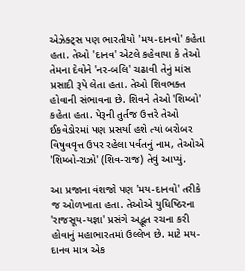એઝેક્ટ્સ પણ ભારતીયો 'મય-દાનવો' કહેતા હતા. તેઓ 'દાનવ' એટલે કહેવાયા કે તેઓ તેમના દેવોને 'નર-બલિ' ચઢાવી તેનું માંસ પ્રસાદી રૂપે લેતા હતા. તેઓ શિવભક્ત હોવાની સંભાવના છે. શિવને તેઓ 'શિમ્બો' કહેતા હતા. પેરૂની તુર્તજ ઉત્તરે તેઓ ઈકવેડોરમાં પણ પ્રસર્યા હશે ત્યાં બરોબર વિષુવવૃત્ત ઉપર રહેલા પર્વતનું નામ, તેઓએ 'શિમ્બો-રાઝો' (શિવ-રાજ) તેવું આપ્યું.

આ પ્રજાના વંશજો પણ 'મય-દાનવો' તરીકે જ ઓળખાતા હતા. તેઓએ યુધિષ્ઠિરના 'રાજસૂય-યજ્ઞા' પ્રસંગે અદ્ભૂત રચના કરી હોવાનું મહાભારતમાં ઉલ્લેખ છે. માટે મય-દાનવ માત્ર એક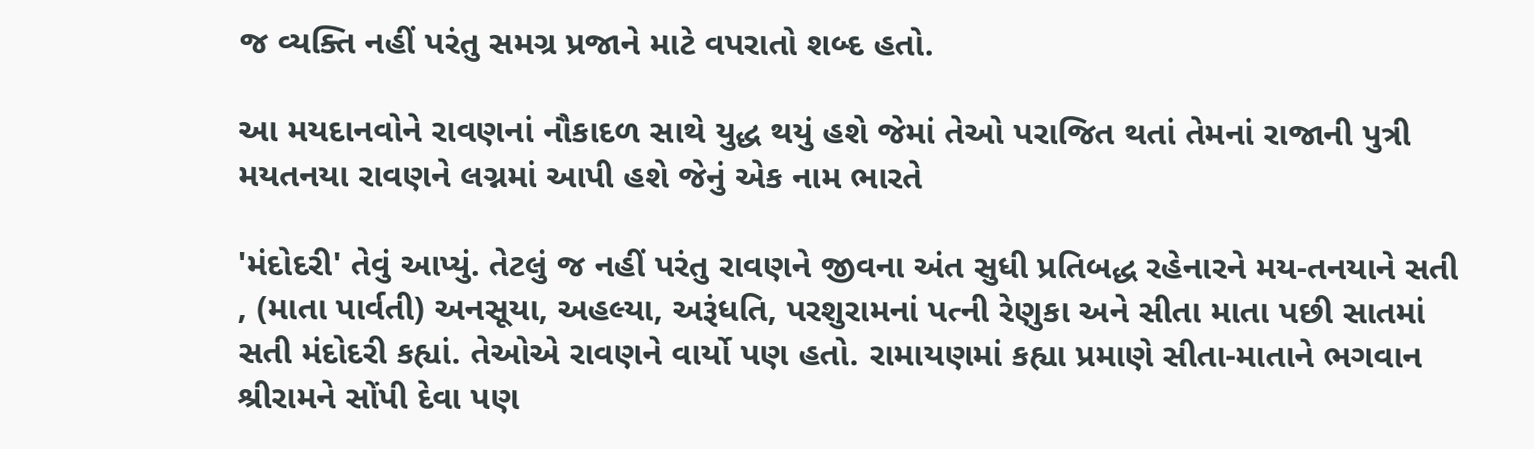જ વ્યક્તિ નહીં પરંતુ સમગ્ર પ્રજાને માટે વપરાતો શબ્દ હતો.

આ મયદાનવોને રાવણનાં નૌકાદળ સાથે યુદ્ધ થયું હશે જેમાં તેઓ પરાજિત થતાં તેમનાં રાજાની પુત્રી મયતનયા રાવણને લગ્નમાં આપી હશે જેનું એક નામ ભારતે

'મંદોદરી' તેવું આપ્યું. તેટલું જ નહીં પરંતુ રાવણને જીવના અંત સુધી પ્રતિબદ્ધ રહેનારને મય-તનયાને સતી , (માતા પાર્વતી) અનસૂયા, અહલ્યા, અરૂંધતિ, પરશુરામનાં પત્ની રેણુકા અને સીતા માતા પછી સાતમાં સતી મંદોદરી કહ્યાં. તેઓએ રાવણને વાર્યો પણ હતો. રામાયણમાં કહ્યા પ્રમાણે સીતા-માતાને ભગવાન શ્રીરામને સોંપી દેવા પણ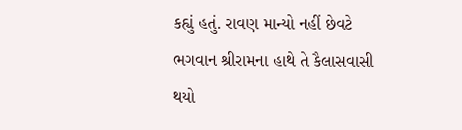કહ્યું હતું. રાવણ માન્યો નહીં છેવટે ભગવાન શ્રીરામના હાથે તે કૈલાસવાસી થયો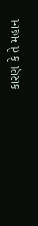કારણ કે તે મહાન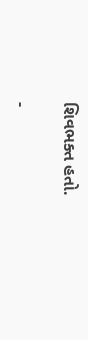શિવભક્ત હતો.

-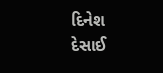દિનેશ દેસાઈ